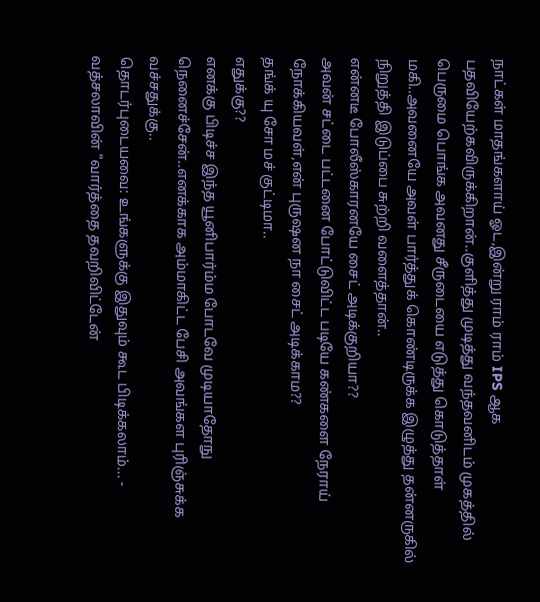நாட்கள் மாதங்களாய் ஓட,இன்று ராம் ராம் IPS ஆக பதவியேற்கவிருக்கிறான்..குளித்து முடித்து வந்தவனிடம் முகத்தில் பெருமை பொங்க அவனது சீருடையை எடுத்து கொடுத்தாள் மகி..அவனையே அவள் பார்த்துக் கொண்டிருக்க இழுத்து தன்னருகில் நிறுத்தி இடுப்பை சுற்றி வளைத்தான்..
என்னடீ போலீஸ்காரனயே சைட் அடிக்குறியா??
அவன் சட்டை பட்டனை போட்டுவிட்ட படியே கண்களை நேராய் நோக்கியவள்,என் புருஷன நா சைட் அடிக்காம??
தங்க் யு சோ மச் குட்டிமா..
எதுக்கு??
எனக்கு பிடிச்ச இந்த யூனிபார்ம்ம போடவே முடியாதோநு நெனைச்சேன்..எனக்காக அம்மாகிட்ட பேசி அவங்கள புரிஞ்சுக்க வச்சதுக்கு..
தொடர்புடையவை: உங்களுக்கு இதுவும் கூட பிடிக்கலாம்... -
வத்சலாவின் "வார்த்தை தவறிவிட்டேன்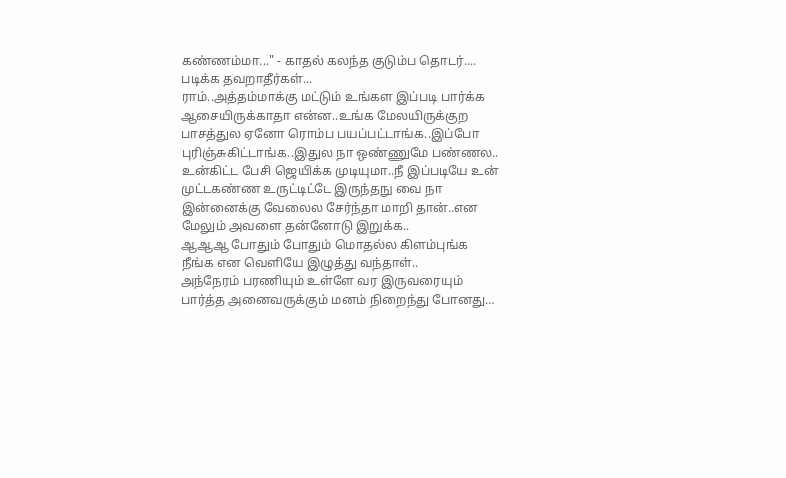கண்ணம்மா..." - காதல் கலந்த குடும்ப தொடர்....
படிக்க தவறாதீர்கள்...
ராம்..அத்தம்மாக்கு மட்டும் உங்கள இப்படி பார்க்க ஆசையிருக்காதா என்ன..உங்க மேலயிருக்குற பாசத்துல ஏனோ ரொம்ப பயப்பட்டாங்க..இப்போ புரிஞ்சுகிட்டாங்க..இதுல நா ஒண்ணுமே பண்ணல..
உன்கிட்ட பேசி ஜெயிக்க முடியுமா..நீ இப்படியே உன் முட்டகண்ண உருட்டிட்டே இருந்தநு வை நா இன்னைக்கு வேலைல சேர்ந்தா மாறி தான்..என மேலும் அவளை தன்னோடு இறுக்க..
ஆஆஆ போதும் போதும் மொதல்ல கிளம்புங்க நீங்க என வெளியே இழுத்து வந்தாள்..
அந்நேரம் பரணியும் உள்ளே வர இருவரையும் பார்த்த அனைவருக்கும் மனம் நிறைந்து போனது…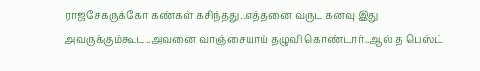ராஜசேகருக்கோ கண்கள் கசிந்தது..எத்தனை வருட கனவு இது அவருக்கும்கூட..அவனை வாஞ்சையாய் தழுவி கொண்டார்..ஆல் த பெஸ்ட்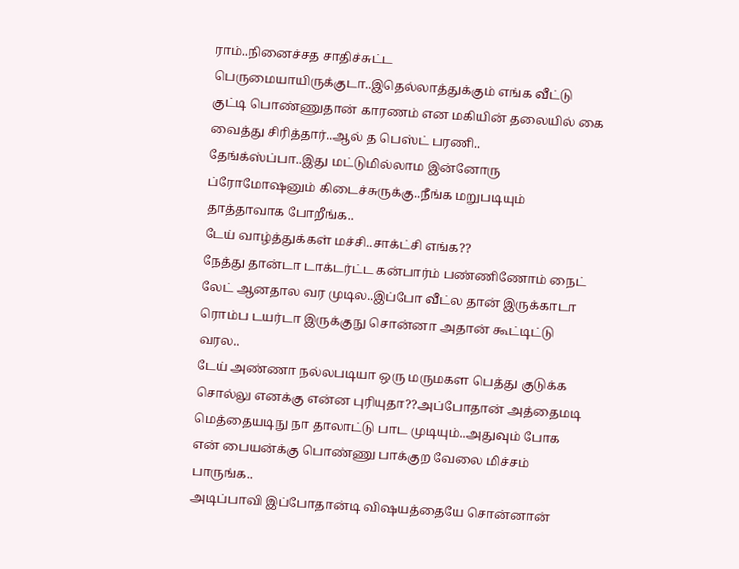ராம்..நினைச்சத சாதிச்சுட்ட பெருமையாயிருக்குடா..இதெல்லாத்துக்கும் எங்க வீட்டு குட்டி பொண்ணுதான் காரணம் என மகியின் தலையில் கை வைத்து சிரித்தார்..ஆல் த பெஸ்ட் பரணி..
தேங்க்ஸ்ப்பா..இது மட்டுமில்லாம இன்னோரு ப்ரோமோஷனும் கிடைச்சுருக்கு..நீங்க மறுபடியும் தாத்தாவாக போறீங்க..
டேய் வாழ்த்துக்கள் மச்சி..சாக்ட்சி எங்க??
நேத்து தான்டா டாக்டர்ட்ட கன்பார்ம் பண்ணிணோம் நைட் லேட் ஆனதால வர முடில..இப்போ வீட்ல தான் இருக்காடா ரொம்ப டயர்டா இருக்குநு சொன்னா அதான் கூட்டிட்டு வரல..
டேய் அண்ணா நல்லபடியா ஒரு மருமகள பெத்து குடுக்க சொல்லு எனக்கு என்ன புரியுதா??அப்போதான் அத்தைமடி மெத்தையடிநு நா தாலாட்டு பாட முடியும்..அதுவும் போக என் பையன்க்கு பொண்ணு பாக்குற வேலை மிச்சம் பாருங்க..
அடிப்பாவி இப்போதான்டி விஷயத்தையே சொன்னான்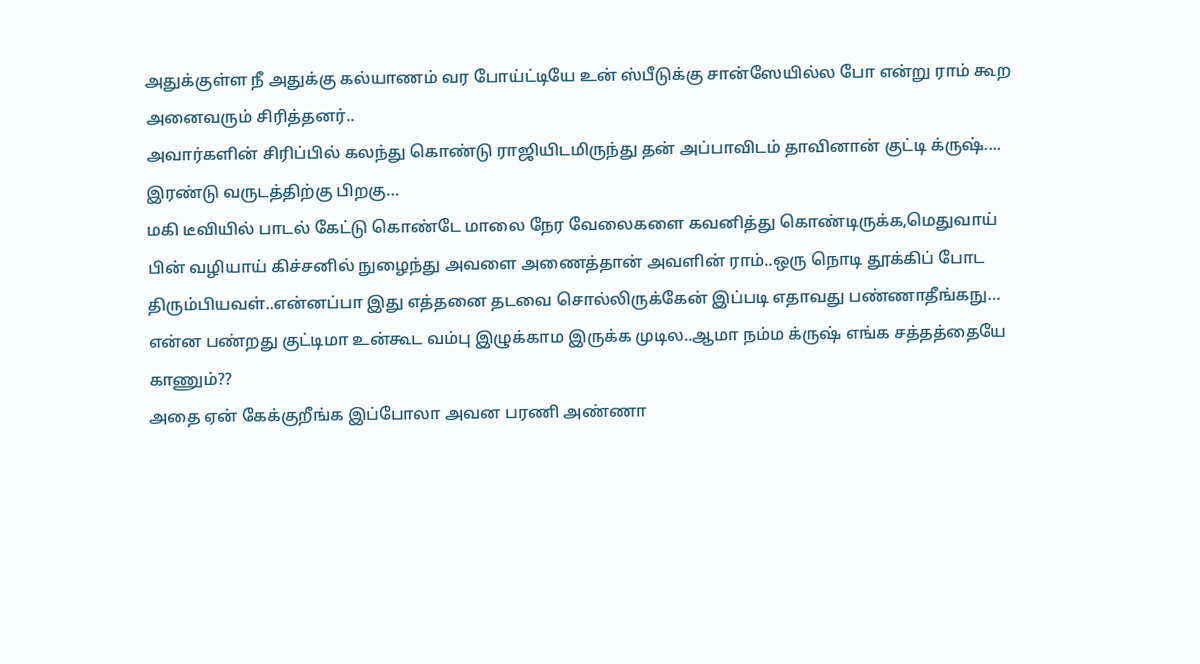அதுக்குள்ள நீ அதுக்கு கல்யாணம் வர போய்ட்டியே உன் ஸ்பீடுக்கு சான்ஸேயில்ல போ என்று ராம் கூற அனைவரும் சிரித்தனர்..
அவார்களின் சிரிப்பில் கலந்து கொண்டு ராஜியிடமிருந்து தன் அப்பாவிடம் தாவினான் குட்டி க்ருஷ்....
இரண்டு வருடத்திற்கு பிறகு…
மகி டீவியில் பாடல் கேட்டு கொண்டே மாலை நேர வேலைகளை கவனித்து கொண்டிருக்க,மெதுவாய் பின் வழியாய் கிச்சனில் நுழைந்து அவளை அணைத்தான் அவளின் ராம்..ஒரு நொடி தூக்கிப் போட திரும்பியவள்..என்னப்பா இது எத்தனை தடவை சொல்லிருக்கேன் இப்படி எதாவது பண்ணாதீங்கநு…
என்ன பண்றது குட்டிமா உன்கூட வம்பு இழுக்காம இருக்க முடில..ஆமா நம்ம க்ருஷ் எங்க சத்தத்தையே காணும்??
அதை ஏன் கேக்குறீங்க இப்போலா அவன பரணி அண்ணா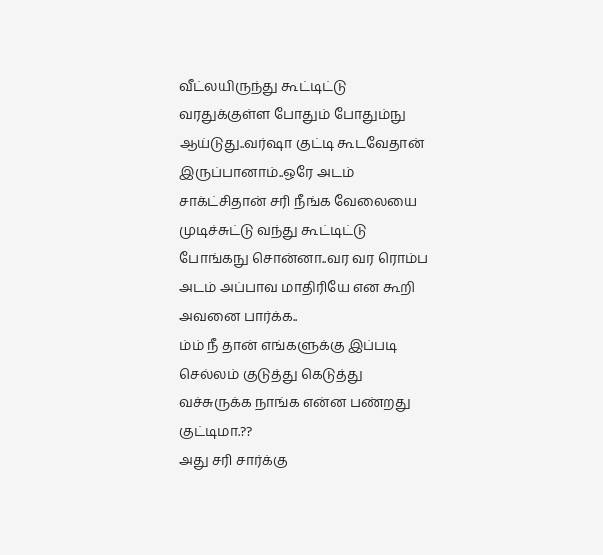வீட்லயிருந்து கூட்டிட்டு வரதுக்குள்ள போதும் போதும்நு ஆய்டுது..வர்ஷா குட்டி கூடவேதான் இருப்பானாம்..ஒரே அடம் சாக்ட்சிதான் சரி நீங்க வேலையை முடிச்சுட்டு வந்து கூட்டிட்டு போங்கநு சொன்னா..வர வர ரொம்ப அடம் அப்பாவ மாதிரியே என கூறி அவனை பார்க்க..
ம்ம் நீ தான் எங்களுக்கு இப்படி செல்லம் குடுத்து கெடுத்து வச்சுருக்க நாங்க என்ன பண்றது குட்டிமா.??
அது சரி சார்க்கு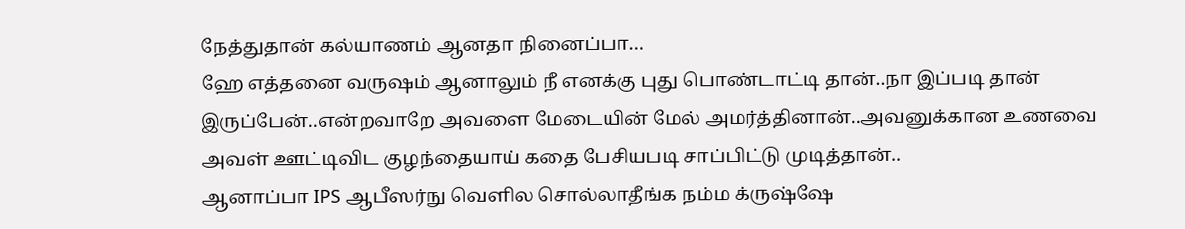நேத்துதான் கல்யாணம் ஆனதா நினைப்பா…
ஹே எத்தனை வருஷம் ஆனாலும் நீ எனக்கு புது பொண்டாட்டி தான்..நா இப்படி தான் இருப்பேன்..என்றவாறே அவளை மேடையின் மேல் அமர்த்தினான்..அவனுக்கான உணவை அவள் ஊட்டிவிட குழந்தையாய் கதை பேசியபடி சாப்பிட்டு முடித்தான்..
ஆனாப்பா IPS ஆபீஸர்நு வெளில சொல்லாதீங்க நம்ம க்ருஷ்ஷே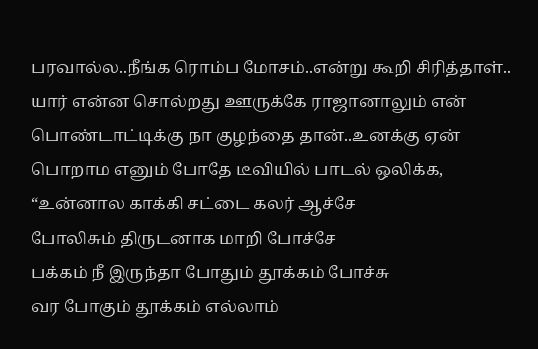பரவால்ல..நீங்க ரொம்ப மோசம்..என்று கூறி சிரித்தாள்..
யார் என்ன சொல்றது ஊருக்கே ராஜானாலும் என் பொண்டாட்டிக்கு நா குழந்தை தான்..உனக்கு ஏன் பொறாம எனும் போதே டீவியில் பாடல் ஒலிக்க,
“உன்னால காக்கி சட்டை கலர் ஆச்சே
போலிசும் திருடனாக மாறி போச்சே
பக்கம் நீ இருந்தா போதும் தூக்கம் போச்சு
வர போகும் தூக்கம் எல்லாம்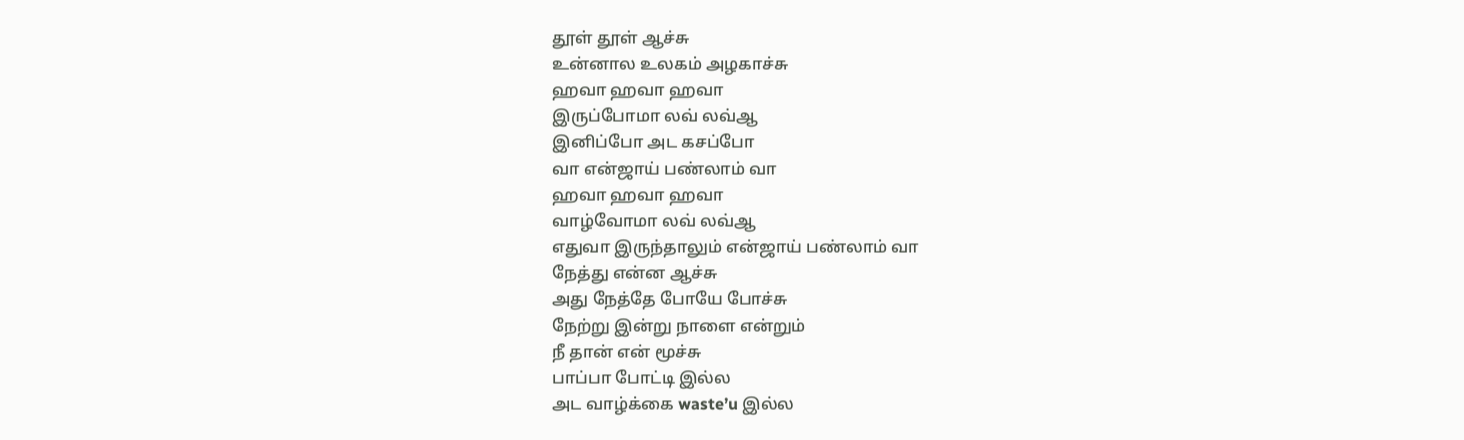தூள் தூள் ஆச்சு
உன்னால உலகம் அழகாச்சு
ஹவா ஹவா ஹவா
இருப்போமா லவ் லவ்ஆ
இனிப்போ அட கசப்போ
வா என்ஜாய் பண்லாம் வா
ஹவா ஹவா ஹவா
வாழ்வோமா லவ் லவ்ஆ
எதுவா இருந்தாலும் என்ஜாய் பண்லாம் வா
நேத்து என்ன ஆச்சு
அது நேத்தே போயே போச்சு
நேற்று இன்று நாளை என்றும்
நீ தான் என் மூச்சு
பாப்பா போட்டி இல்ல
அட வாழ்க்கை waste’u இல்ல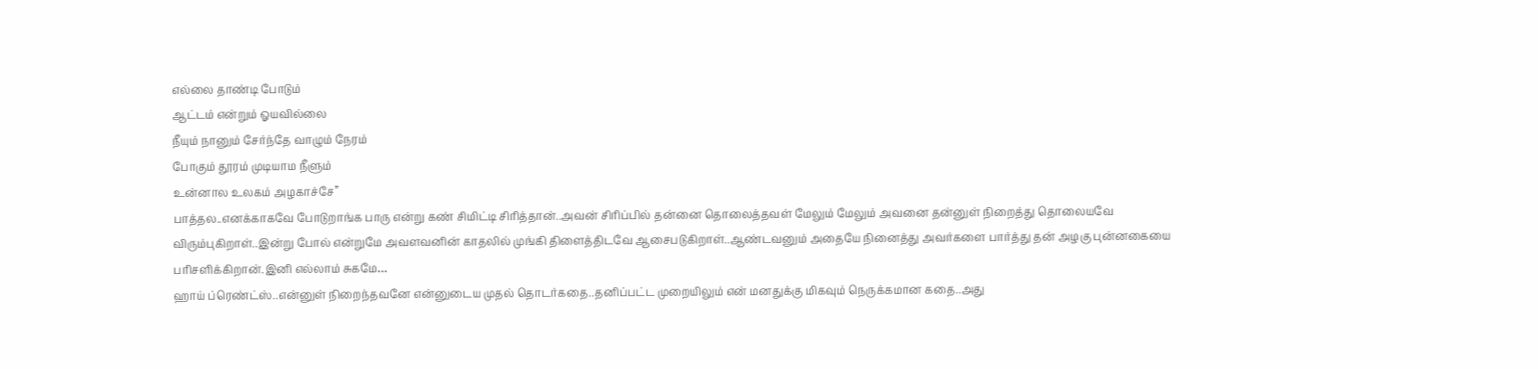எல்லை தாண்டி போடும்
ஆட்டம் என்றும் ஓயவில்லை
நீயும் நானும் சேர்ந்தே வாழும் நேரம்
போகும் தூரம் முடியாம நீளும்
உன்னால உலகம் அழகாச்சே”
பாத்தல..எனக்காகவே போடுறாங்க பாரு என்று கண் சிமிட்டி சிரித்தான்..அவன் சிரிப்பில் தன்னை தொலைத்தவள் மேலும் மேலும் அவனை தன்னுள் நிறைத்து தொலையவே விரும்புகிறாள்..இன்று போல் என்றுமே அவளவனின் காதலில் முங்கி திளைத்திடவே ஆசைபடுகிறாள்..ஆண்டவனும் அதையே நினைத்து அவர்களை பார்த்து தன் அழகு புன்னகையை பரிசளிக்கிறான்.இனி எல்லாம் சுகமே…
ஹாய் ப்ரெண்ட்ஸ்..என்னுள் நிறைந்தவனே என்னுடைய முதல் தொடர்கதை..தனிப்பட்ட முறையிலும் என் மனதுக்கு மிகவும் நெருக்கமான கதை..அது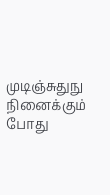முடிஞ்சுதுநு நினைக்கும் போது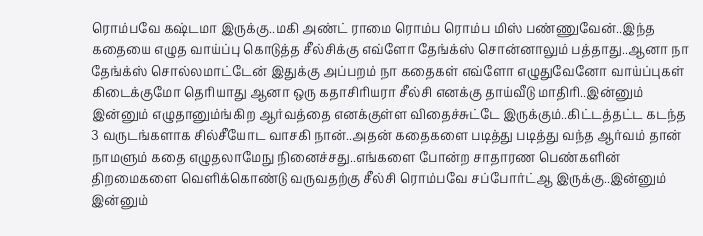ரொம்பவே கஷ்டமா இருக்கு..மகி அண்ட் ராமை ரொம்ப ரொம்ப மிஸ் பண்ணுவேன்..இந்த கதையை எழுத வாய்ப்பு கொடுத்த சீல்சிக்கு எவ்ளோ தேங்க்ஸ் சொன்னாலும் பத்தாது..ஆனா நா தேங்க்ஸ் சொல்லமாட்டேன் இதுக்கு அப்பறம் நா கதைகள் எவ்ளோ எழுதுவேனோ வாய்ப்புகள் கிடைக்குமோ தெரியாது ஆனா ஒரு கதாசிரியரா சீல்சி எனக்கு தாய்வீடு மாதிரி..இன்னும் இன்னும் எழுதானும்ங்கிற ஆர்வத்தை எனக்குள்ள விதைச்சுட்டே இருக்கும்..கிட்டத்தட்ட கடந்த 3 வருடங்களாக சில்சீயோட வாசகி நான்..அதன் கதைகளை படித்து படித்து வந்த ஆர்வம் தான் நாமளும் கதை எழுதலாமேநு நினைச்சது..எங்களை போன்ற சாதாரண பெண்களின் திறமைகளை வெளிக்கொண்டு வருவதற்கு சீல்சி ரொம்பவே சப்போர்ட்ஆ இருக்கு..இன்னும் இன்னும்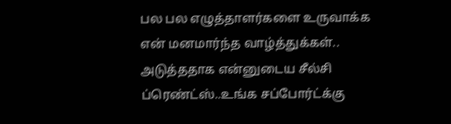பல பல எழுத்தாளர்களை உருவாக்க என் மனமார்ந்த வாழ்த்துக்கள்..
அடுத்ததாக என்னுடைய சீல்சி ப்ரெண்ட்ஸ்..உங்க சப்போர்ட்க்கு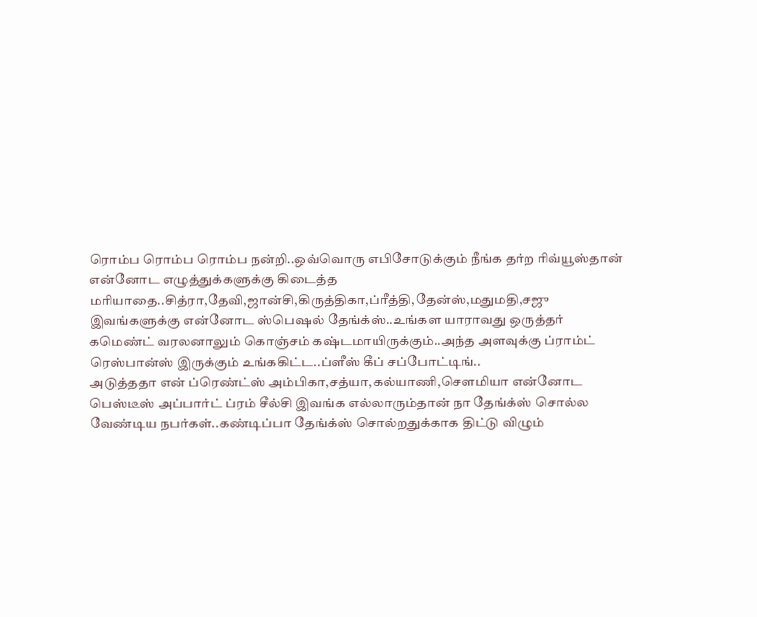ரொம்ப ரொம்ப ரொம்ப நன்றி..ஒவ்வொரு எபிசோடுக்கும் நீங்க தர்ற ரிவ்யூஸ்தான் என்னோட எழுத்துக்களுக்கு கிடைத்த மரியாதை..சித்ரா,தேவி,ஜான்சி,கிருத்திகா,ப்ரீத்தி,தேன்ஸ்,மதுமதி,சஜு இவங்களுக்கு என்னோட ஸ்பெஷல் தேங்க்ஸ்..உங்கள யாராவது ஒருத்தர் கமெண்ட் வரலனாலும் கொஞ்சம் கஷ்டமாயிருக்கும்..அந்த அளவுக்கு ப்ராம்ட் ரெஸ்பான்ஸ் இருக்கும் உங்ககிட்ட..ப்ளீஸ் கீப் சப்போட்டிங்..
அடுத்ததா என் ப்ரெண்ட்ஸ் அம்பிகா,சத்யா,கல்யாணி,சௌமியா என்னோட பெஸ்டீஸ் அப்பார்ட் ப்ரம் சீல்சி இவங்க எல்லாரும்தான் நா தேங்க்ஸ் சொல்ல வேண்டிய நபர்கள்..கண்டிப்பா தேங்க்ஸ் சொல்றதுக்காக திட்டு விழும்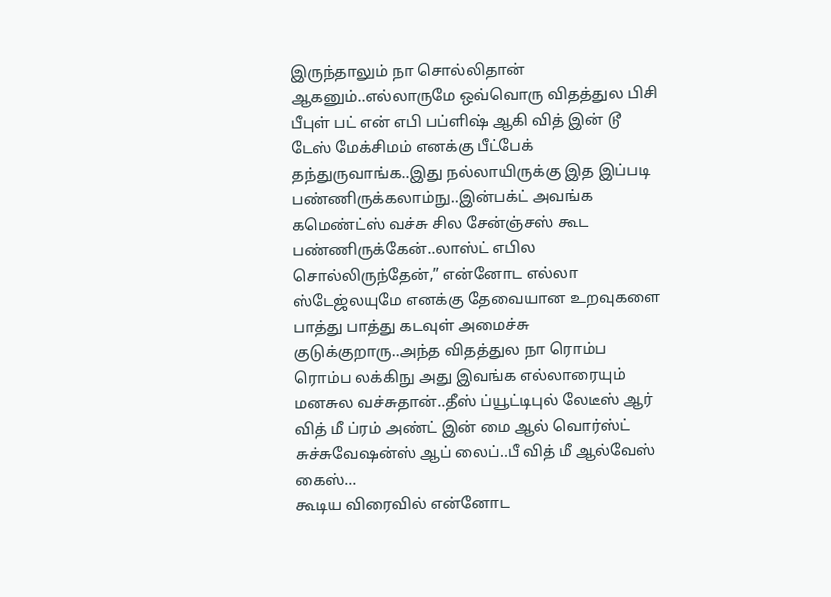இருந்தாலும் நா சொல்லிதான் ஆகனும்..எல்லாருமே ஒவ்வொரு விதத்துல பிசி பீபுள் பட் என் எபி பப்ளிஷ் ஆகி வித் இன் டூ டேஸ் மேக்சிமம் எனக்கு பீட்பேக் தந்துருவாங்க..இது நல்லாயிருக்கு இத இப்படி பண்ணிருக்கலாம்நு..இன்பக்ட் அவங்க கமெண்ட்ஸ் வச்சு சில சேன்ஞ்சஸ் கூட பண்ணிருக்கேன்..லாஸ்ட் எபில சொல்லிருந்தேன்,” என்னோட எல்லா ஸ்டேஜ்லயுமே எனக்கு தேவையான உறவுகளை பாத்து பாத்து கடவுள் அமைச்சு குடுக்குறாரு..அந்த விதத்துல நா ரொம்ப ரொம்ப லக்கிநு அது இவங்க எல்லாரையும் மனசுல வச்சுதான்..தீஸ் ப்யூட்டிபுல் லேடீஸ் ஆர் வித் மீ ப்ரம் அண்ட் இன் மை ஆல் வொர்ஸ்ட் சுச்சுவேஷன்ஸ் ஆப் லைப்..பீ வித் மீ ஆல்வேஸ் கைஸ்…
கூடிய விரைவில் என்னோட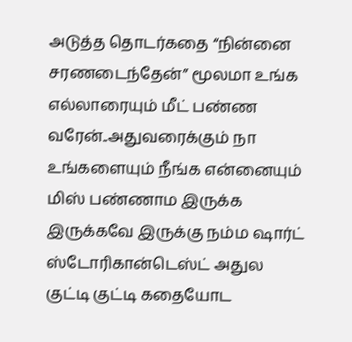அடுத்த தொடர்கதை “நின்னை சரணடைந்தேன்” மூலமா உங்க எல்லாரையும் மீட் பண்ண வரேன்..அதுவரைக்கும் நா உங்களையும் நீங்க என்னையும் மிஸ் பண்ணாம இருக்க இருக்கவே இருக்கு நம்ம ஷார்ட் ஸ்டோரிகான்டெஸ்ட் அதுல குட்டி குட்டி கதையோட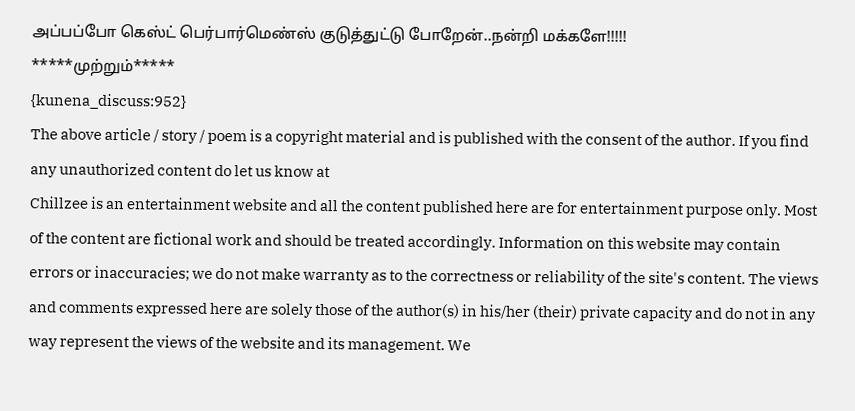அப்பப்போ கெஸ்ட் பெர்பார்மெண்ஸ் குடுத்துட்டு போறேன்..நன்றி மக்களே!!!!!
*****முற்றும்*****
{kunena_discuss:952}
The above article / story / poem is a copyright material and is published with the consent of the author. If you find any unauthorized content do let us know at
Chillzee is an entertainment website and all the content published here are for entertainment purpose only. Most of the content are fictional work and should be treated accordingly. Information on this website may contain errors or inaccuracies; we do not make warranty as to the correctness or reliability of the site's content. The views and comments expressed here are solely those of the author(s) in his/her (their) private capacity and do not in any way represent the views of the website and its management. We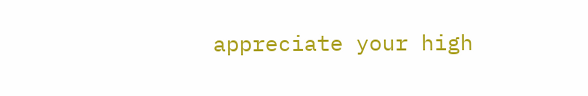appreciate your high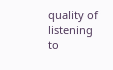quality of listening to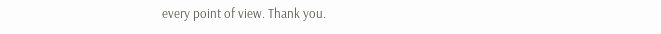every point of view. Thank you.